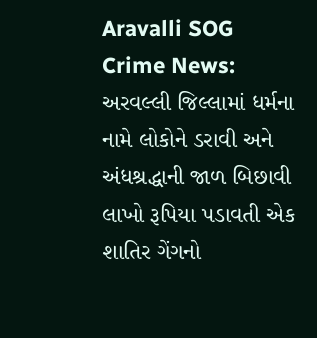Aravalli SOG Crime News: અરવલ્લી જિલ્લામાં ધર્મના નામે લોકોને ડરાવી અને અંધશ્રદ્ધાની જાળ બિછાવી લાખો રૂપિયા પડાવતી એક શાતિર ગેંગનો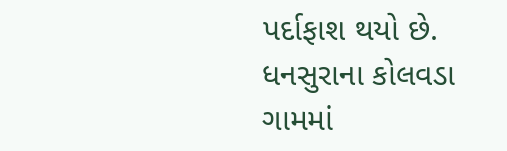પર્દાફાશ થયો છે. ધનસુરાના કોલવડા ગામમાં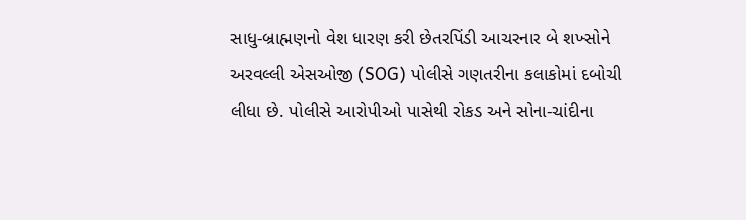સાધુ-બ્રાહ્મણનો વેશ ધારણ કરી છેતરપિંડી આચરનાર બે શખ્સોને અરવલ્લી એસઓજી (SOG) પોલીસે ગણતરીના કલાકોમાં દબોચી લીધા છે. પોલીસે આરોપીઓ પાસેથી રોકડ અને સોના-ચાંદીના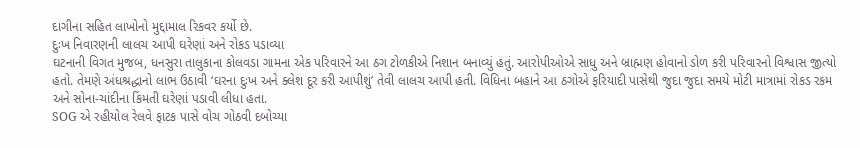દાગીના સહિત લાખોનો મુદ્દામાલ રિકવર કર્યો છે.
દુઃખ નિવારણની લાલચ આપી ઘરેણાં અને રોકડ પડાવ્યા
ઘટનાની વિગત મુજબ, ધનસુરા તાલુકાના કોલવડા ગામના એક પરિવારને આ ઠગ ટોળકીએ નિશાન બનાવ્યું હતું. આરોપીઓએ સાધુ અને બ્રાહ્મણ હોવાનો ડોળ કરી પરિવારનો વિશ્વાસ જીત્યો હતો. તેમણે અંધશ્રદ્ધાનો લાભ ઉઠાવી ‘ઘરના દુઃખ અને ક્લેશ દૂર કરી આપીશું’ તેવી લાલચ આપી હતી. વિધિના બહાને આ ઠગોએ ફરિયાદી પાસેથી જુદા જુદા સમયે મોટી માત્રામાં રોકડ રકમ અને સોના-ચાંદીના કિંમતી ઘરેણાં પડાવી લીધા હતા.
SOG એ રહીયોલ રેલવે ફાટક પાસે વોચ ગોઠવી દબોચ્યા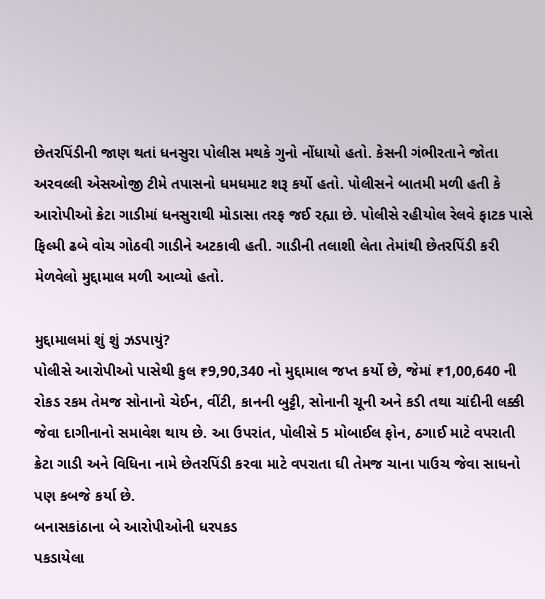છેતરપિંડીની જાણ થતાં ધનસુરા પોલીસ મથકે ગુનો નોંધાયો હતો. કેસની ગંભીરતાને જોતા અરવલ્લી એસઓજી ટીમે તપાસનો ધમધમાટ શરૂ કર્યો હતો. પોલીસને બાતમી મળી હતી કે આરોપીઓ ક્રેટા ગાડીમાં ધનસુરાથી મોડાસા તરફ જઈ રહ્યા છે. પોલીસે રહીયોલ રેલવે ફાટક પાસે ફિલ્મી ઢબે વોચ ગોઠવી ગાડીને અટકાવી હતી. ગાડીની તલાશી લેતા તેમાંથી છેતરપિંડી કરી મેળવેલો મુદ્દામાલ મળી આવ્યો હતો.

મુદ્દામાલમાં શું શું ઝડપાયું?
પોલીસે આરોપીઓ પાસેથી કુલ ₹9,90,340 નો મુદ્દામાલ જપ્ત કર્યો છે, જેમાં ₹1,00,640 ની રોકડ રકમ તેમજ સોનાનો ચેઈન, વીંટી, કાનની બુટ્ટી, સોનાની ચૂની અને કડી તથા ચાંદીની લક્કી જેવા દાગીનાનો સમાવેશ થાય છે. આ ઉપરાંત, પોલીસે 5 મોબાઈલ ફોન, ઠગાઈ માટે વપરાતી ક્રેટા ગાડી અને વિધિના નામે છેતરપિંડી કરવા માટે વપરાતા ઘી તેમજ ચાના પાઉચ જેવા સાધનો પણ કબજે કર્યા છે.
બનાસકાંઠાના બે આરોપીઓની ધરપકડ
પકડાયેલા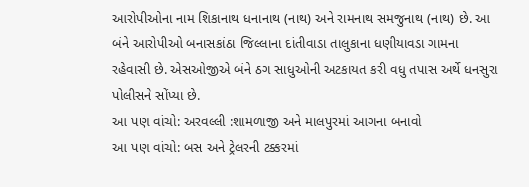આરોપીઓના નામ શિકાનાથ ધનાનાથ (નાથ) અને રામનાથ સમજુનાથ (નાથ) છે. આ બંને આરોપીઓ બનાસકાંઠા જિલ્લાના દાંતીવાડા તાલુકાના ધણીયાવડા ગામના રહેવાસી છે. એસઓજીએ બંને ઠગ સાધુઓની અટકાયત કરી વધુ તપાસ અર્થે ધનસુરા પોલીસને સોંપ્યા છે.
આ પણ વાંચો: અરવલ્લી :શામળાજી અને માલપુરમાં આગના બનાવો
આ પણ વાંચો: બસ અને ટ્રેલરની ટક્કરમાં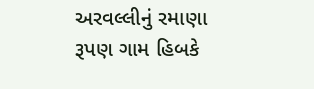અરવલ્લીનું રમાણા રૂપણ ગામ હિબકે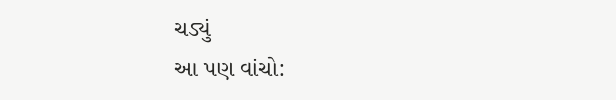ચડ્યું
આ પણ વાંચો: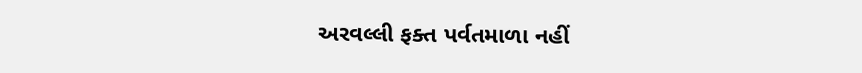અરવલ્લી ફક્ત પર્વતમાળા નહીં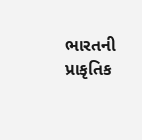ભારતની પ્રાકૃતિક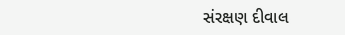સંરક્ષણ દીવાલ